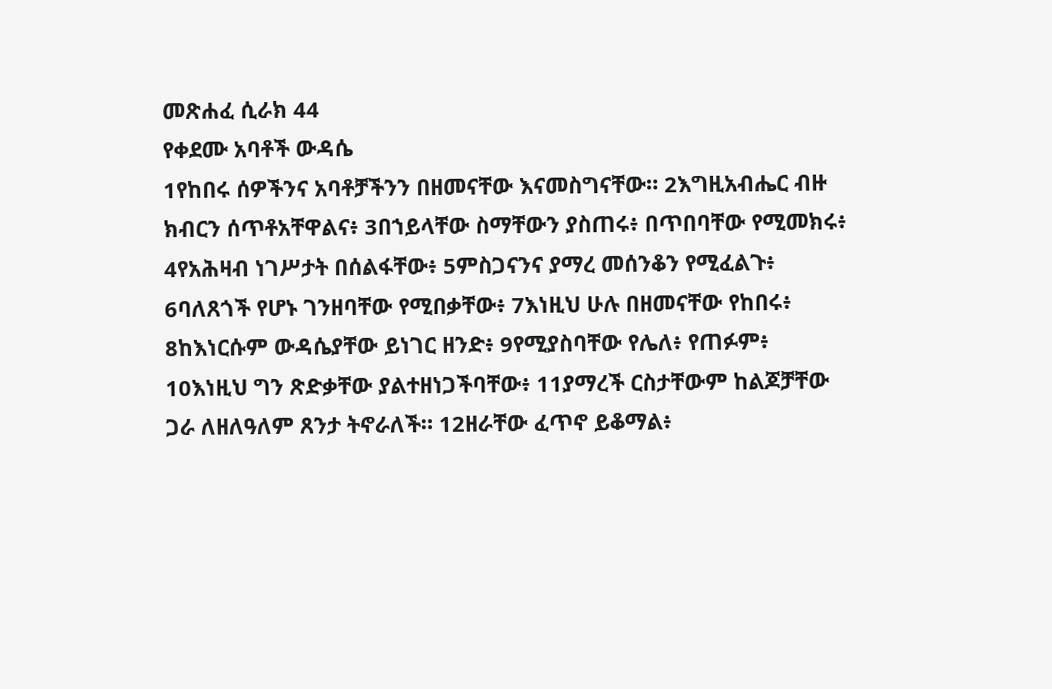መጽሐፈ ሲራክ 44
የቀደሙ አባቶች ውዳሴ
1የከበሩ ሰዎችንና አባቶቻችንን በዘመናቸው እናመስግናቸው። 2እግዚአብሔር ብዙ ክብርን ሰጥቶአቸዋልና፥ 3በኀይላቸው ስማቸውን ያስጠሩ፥ በጥበባቸው የሚመክሩ፥ 4የአሕዛብ ነገሥታት በሰልፋቸው፥ 5ምስጋናንና ያማረ መሰንቆን የሚፈልጉ፥ 6ባለጸጎች የሆኑ ገንዘባቸው የሚበቃቸው፥ 7እነዚህ ሁሉ በዘመናቸው የከበሩ፥ 8ከእነርሱም ውዳሴያቸው ይነገር ዘንድ፥ 9የሚያስባቸው የሌለ፥ የጠፉም፥ 10እነዚህ ግን ጽድቃቸው ያልተዘነጋችባቸው፥ 11ያማረች ርስታቸውም ከልጆቻቸው ጋራ ለዘለዓለም ጸንታ ትኖራለች። 12ዘራቸው ፈጥኖ ይቆማል፥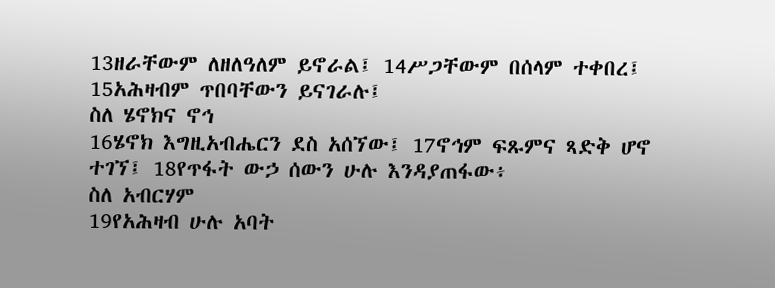13ዘራቸውም ለዘለዓለም ይኖራል፤ 14ሥጋቸውም በሰላም ተቀበረ፤ 15አሕዛብም ጥበባቸውን ይናገራሉ፤
ስለ ሄኖክና ኖኅ
16ሄኖክ እግዚአብሔርን ደስ አሰኘው፤ 17ኖኅም ፍጹምና ጻድቅ ሆኖ ተገኘ፤ 18የጥፋት ውኃ ሰውን ሁሉ እንዳያጠፋው፥
ስለ አብርሃም
19የአሕዛብ ሁሉ አባት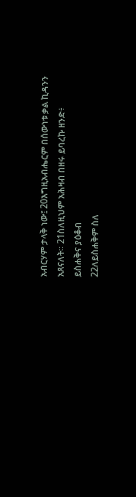አብርሃም ታላቅ ነው፤ 20እግዚአብሔርም በሰውነቱ ቃል ኪዳንን አጸናለት። 21ስለዚህም አሕዛብ በዘሩ ይባረኩ ዘንድ፥
ይስሐቅና ያዕቆብ
22ለይስሐቅም ስለ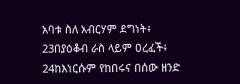አባቱ ስለ አብርሃም ደግነት፥ 23በያዕቆብ ራስ ላይም ዐረፈች፥ 24ከእነርሱም የከበሩና በሰው ዘንድ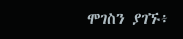ሞገስን ያገኙ፥